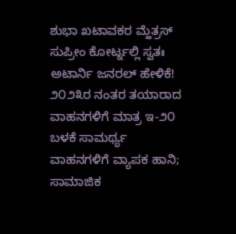ಶುಭಾ ಖಟಾವಕರ ಮ್ಹೆತ್ರಸ್
ಸುಪ್ರೀಂ ಕೋರ್ಟ್ನಲ್ಲಿ ಸ್ವತಃ ಅಟಾರ್ನಿ ಜನರಲ್ ಹೇಳಿಕೆ!
೨೦೨೩ರ ನಂತರ ತಯಾರಾದ ವಾಹನಗಳಿಗೆ ಮಾತ್ರ ಇ-೨೦ ಬಳಕೆ ಸಾಮರ್ಥ್ಯ
ವಾಹನಗಳಿಗೆ ವ್ಯಾಪಕ ಹಾನಿ; ಸಾಮಾಜಿಕ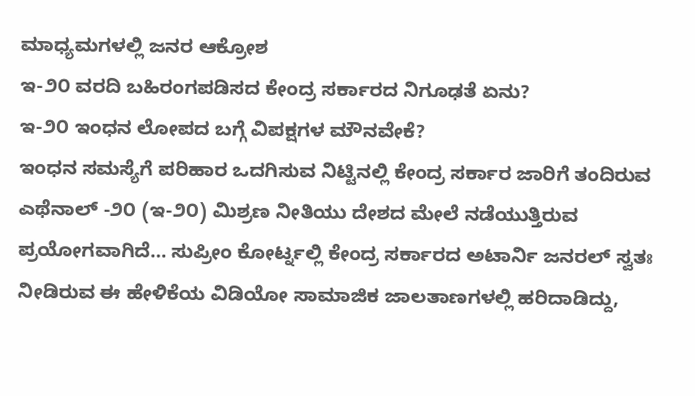ಮಾಧ್ಯಮಗಳಲ್ಲಿ ಜನರ ಆಕ್ರೋಶ
ಇ-೨೦ ವರದಿ ಬಹಿರಂಗಪಡಿಸದ ಕೇಂದ್ರ ಸರ್ಕಾರದ ನಿಗೂಢತೆ ಏನು?
ಇ-೨೦ ಇಂಧನ ಲೋಪದ ಬಗ್ಗೆ ವಿಪಕ್ಷಗಳ ಮೌನವೇಕೆ?
ಇಂಧನ ಸಮಸ್ಯೆಗೆ ಪರಿಹಾರ ಒದಗಿಸುವ ನಿಟ್ಟಿನಲ್ಲಿ ಕೇಂದ್ರ ಸರ್ಕಾರ ಜಾರಿಗೆ ತಂದಿರುವ ಎಥೆನಾಲ್ -೨೦ (ಇ-೨೦) ಮಿಶ್ರಣ ನೀತಿಯು ದೇಶದ ಮೇಲೆ ನಡೆಯುತ್ತಿರುವ ಪ್ರಯೋಗವಾಗಿದೆ… ಸುಪ್ರೀಂ ಕೋರ್ಟ್ನಲ್ಲಿ ಕೇಂದ್ರ ಸರ್ಕಾರದ ಅಟಾರ್ನಿ ಜನರಲ್ ಸ್ವತಃ ನೀಡಿರುವ ಈ ಹೇಳಿಕೆಯ ವಿಡಿಯೋ ಸಾಮಾಜಿಕ ಜಾಲತಾಣಗಳಲ್ಲಿ ಹರಿದಾಡಿದ್ದು,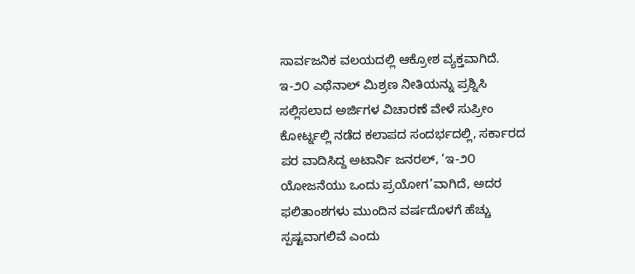ಸಾರ್ವಜನಿಕ ವಲಯದಲ್ಲಿ ಆಕ್ರೋಶ ವ್ಯಕ್ತವಾಗಿದೆ.
ಇ-೨೦ ಎಥೆನಾಲ್ ಮಿಶ್ರಣ ನೀತಿಯನ್ನು ಪ್ರಶ್ನಿಸಿ ಸಲ್ಲಿಸಲಾದ ಅರ್ಜಿಗಳ ವಿಚಾರಣೆ ವೇಳೆ ಸುಪ್ರೀಂ ಕೋರ್ಟ್ನಲ್ಲಿ ನಡೆದ ಕಲಾಪದ ಸಂದರ್ಭದಲ್ಲಿ, ಸರ್ಕಾರದ ಪರ ವಾದಿಸಿದ್ದ ಅಟಾರ್ನಿ ಜನರಲ್, ‘ಇ-೨೦ ಯೋಜನೆಯು ಒಂದು ಪ್ರಯೋಗ’ವಾಗಿದೆ, ಅದರ ಫಲಿತಾಂಶಗಳು ಮುಂದಿನ ವರ್ಷದೊಳಗೆ ಹೆಚ್ಚು ಸ್ಪಷ್ಟವಾಗಲಿವೆ ಎಂದು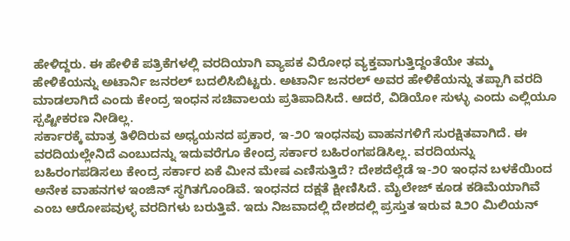ಹೇಳಿದ್ದರು. ಈ ಹೇಳಿಕೆ ಪತ್ರಿಕೆಗಳಲ್ಲಿ ವರದಿಯಾಗಿ ವ್ಯಾಪಕ ವಿರೋಧ ವ್ಯಕ್ತವಾಗುತ್ತಿದ್ದಂತೆಯೇ ತಮ್ಮ ಹೇಳಿಕೆಯನ್ನು ಅಟಾರ್ನಿ ಜನರಲ್ ಬದಲಿಸಿಬಿಟ್ಟರು. ಅಟಾರ್ನಿ ಜನರಲ್ ಅವರ ಹೇಳಿಕೆಯನ್ನು ತಪ್ಪಾಗಿ ವರದಿ ಮಾಡಲಾಗಿದೆ ಎಂದು ಕೇಂದ್ರ ಇಂಧನ ಸಚಿವಾಲಯ ಪ್ರತಿಪಾದಿಸಿದೆ. ಆದರೆ, ವಿಡಿಯೋ ಸುಳ್ಳು ಎಂದು ಎಲ್ಲಿಯೂ ಸ್ಪಷ್ಟೀಕರಣ ನೀಡಿಲ್ಲ.
ಸರ್ಕಾರಕ್ಕೆ ಮಾತ್ರ ತಿಳಿದಿರುವ ಅಧ್ಯಯನದ ಪ್ರಕಾರ, ಇ-೨೦ ಇಂಧನವು ವಾಹನಗಳಿಗೆ ಸುರಕ್ಷಿತವಾಗಿದೆ. ಈ ವರದಿಯಲ್ಲೇನಿದೆ ಎಂಬುದನ್ನು ಇದುವರೆಗೂ ಕೇಂದ್ರ ಸರ್ಕಾರ ಬಹಿರಂಗಪಡಿಸಿಲ್ಲ. ವರದಿಯನ್ನು ಬಹಿರಂಗಪಡಿಸಲು ಕೇಂದ್ರ ಸರ್ಕಾರ ಏಕೆ ಮೀನ ಮೇಷ ಎಣಿಸುತ್ತಿದೆ? ದೇಶದೆಲ್ಲೆಡೆ ಇ-೨೦ ಇಂಧನ ಬಳಕೆಯಿಂದ ಅನೇಕ ವಾಹನಗಳ ಇಂಜಿನ್ ಸ್ಥಗಿತಗೊಂಡಿವೆ. ಇಂಧನದ ದಕ್ಷತೆ ಕ್ಷೀಣಿಸಿದೆ. ಮೈಲೇಜ್ ಕೂಡ ಕಡಿಮೆಯಾಗಿವೆ ಎಂಬ ಆರೋಪವುಳ್ಳ ವರದಿಗಳು ಬರುತ್ತಿವೆ. ಇದು ನಿಜವಾದಲ್ಲಿ ದೇಶದಲ್ಲಿ ಪ್ರಸ್ತುತ ಇರುವ ೩೨೦ ಮಿಲಿಯನ್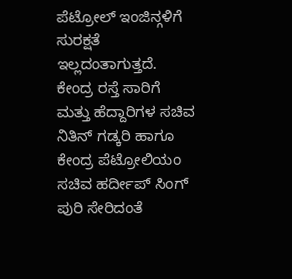ಪೆಟ್ರೋಲ್ ಇಂಜಿನ್ಗಳಿಗೆ ಸುರಕ್ಷತೆ ಇಲ್ಲದಂತಾಗುತ್ತದೆ.
ಕೇಂದ್ರ ರಸ್ತೆ ಸಾರಿಗೆ ಮತ್ತು ಹೆದ್ದಾರಿಗಳ ಸಚಿವ ನಿತಿನ್ ಗಡ್ಕರಿ ಹಾಗೂ ಕೇಂದ್ರ ಪೆಟ್ರೋಲಿಯಂ ಸಚಿವ ಹರ್ದೀಪ್ ಸಿಂಗ್ ಪುರಿ ಸೇರಿದಂತೆ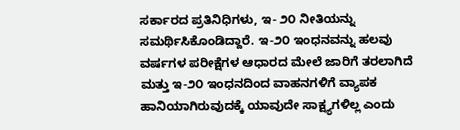ಸರ್ಕಾರದ ಪ್ರತಿನಿಧಿಗಳು, ಇ- ೨೦ ನೀತಿಯನ್ನು ಸಮರ್ಥಿಸಿಕೊಂಡಿದ್ದಾರೆ. ಇ-೨೦ ಇಂಧನವನ್ನು ಹಲವು ವರ್ಷಗಳ ಪರೀಕ್ಷೆಗಳ ಆಧಾರದ ಮೇಲೆ ಜಾರಿಗೆ ತರಲಾಗಿದೆ ಮತ್ತು ಇ-೨೦ ಇಂಧನದಿಂದ ವಾಹನಗಳಿಗೆ ವ್ಯಾಪಕ ಹಾನಿಯಾಗಿರುವುದಕ್ಕೆ ಯಾವುದೇ ಸಾಕ್ಷ್ಯಗಳಿಲ್ಲ ಎಂದು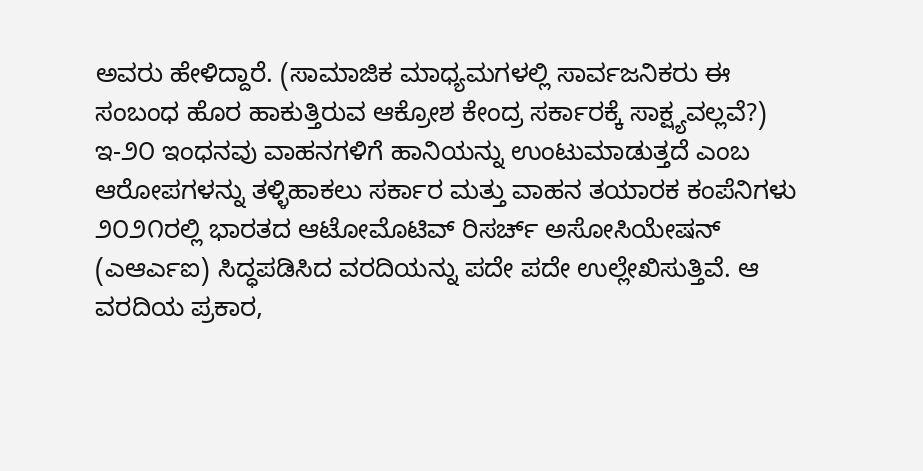ಅವರು ಹೇಳಿದ್ದಾರೆ. (ಸಾಮಾಜಿಕ ಮಾಧ್ಯಮಗಳಲ್ಲಿ ಸಾರ್ವಜನಿಕರು ಈ ಸಂಬಂಧ ಹೊರ ಹಾಕುತ್ತಿರುವ ಆಕ್ರೋಶ ಕೇಂದ್ರ ಸರ್ಕಾರಕ್ಕೆ ಸಾಕ್ಷ್ಯವಲ್ಲವೆ?)
ಇ-೨೦ ಇಂಧನವು ವಾಹನಗಳಿಗೆ ಹಾನಿಯನ್ನು ಉಂಟುಮಾಡುತ್ತದೆ ಎಂಬ ಆರೋಪಗಳನ್ನು ತಳ್ಳಿಹಾಕಲು ಸರ್ಕಾರ ಮತ್ತು ವಾಹನ ತಯಾರಕ ಕಂಪೆನಿಗಳು ೨೦೨೧ರಲ್ಲಿ ಭಾರತದ ಆಟೋಮೊಟಿವ್ ರಿಸರ್ಚ್ ಅಸೋಸಿಯೇಷನ್ (ಎಆರ್ಎಐ) ಸಿದ್ಧಪಡಿಸಿದ ವರದಿಯನ್ನು ಪದೇ ಪದೇ ಉಲ್ಲೇಖಿಸುತ್ತಿವೆ. ಆ ವರದಿಯ ಪ್ರಕಾರ,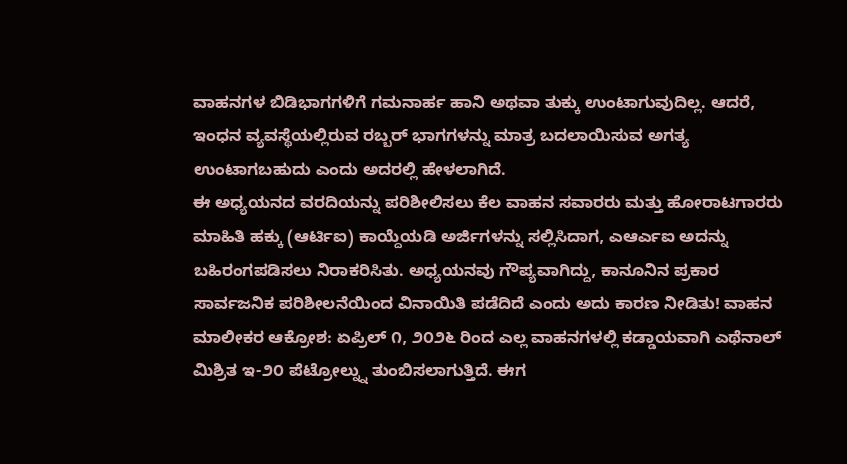ವಾಹನಗಳ ಬಿಡಿಭಾಗಗಳಿಗೆ ಗಮನಾರ್ಹ ಹಾನಿ ಅಥವಾ ತುಕ್ಕು ಉಂಟಾಗುವುದಿಲ್ಲ. ಆದರೆ, ಇಂಧನ ವ್ಯವಸ್ಥೆಯಲ್ಲಿರುವ ರಬ್ಬರ್ ಭಾಗಗಳನ್ನು ಮಾತ್ರ ಬದಲಾಯಿಸುವ ಅಗತ್ಯ ಉಂಟಾಗಬಹುದು ಎಂದು ಅದರಲ್ಲಿ ಹೇಳಲಾಗಿದೆ.
ಈ ಅಧ್ಯಯನದ ವರದಿಯನ್ನು ಪರಿಶೀಲಿಸಲು ಕೆಲ ವಾಹನ ಸವಾರರು ಮತ್ತು ಹೋರಾಟಗಾರರು ಮಾಹಿತಿ ಹಕ್ಕು (ಆರ್ಟಿಐ) ಕಾಯ್ದೆಯಡಿ ಅರ್ಜಿಗಳನ್ನು ಸಲ್ಲಿಸಿದಾಗ, ಎಆರ್ಎಐ ಅದನ್ನು ಬಹಿರಂಗಪಡಿಸಲು ನಿರಾಕರಿಸಿತು. ಅಧ್ಯಯನವು ಗೌಪ್ಯವಾಗಿದ್ದು, ಕಾನೂನಿನ ಪ್ರಕಾರ ಸಾರ್ವಜನಿಕ ಪರಿಶೀಲನೆಯಿಂದ ವಿನಾಯಿತಿ ಪಡೆದಿದೆ ಎಂದು ಅದು ಕಾರಣ ನೀಡಿತು! ವಾಹನ ಮಾಲೀಕರ ಆಕ್ರೋಶ: ಏಪ್ರಿಲ್ ೧, ೨೦೨೬ ರಿಂದ ಎಲ್ಲ ವಾಹನಗಳಲ್ಲಿ ಕಡ್ಡಾಯವಾಗಿ ಎಥೆನಾಲ್ ಮಿಶ್ರಿತ ಇ-೨೦ ಪೆಟ್ರೋಲ್ನ್ನು ತುಂಬಿಸಲಾಗುತ್ತಿದೆ. ಈಗ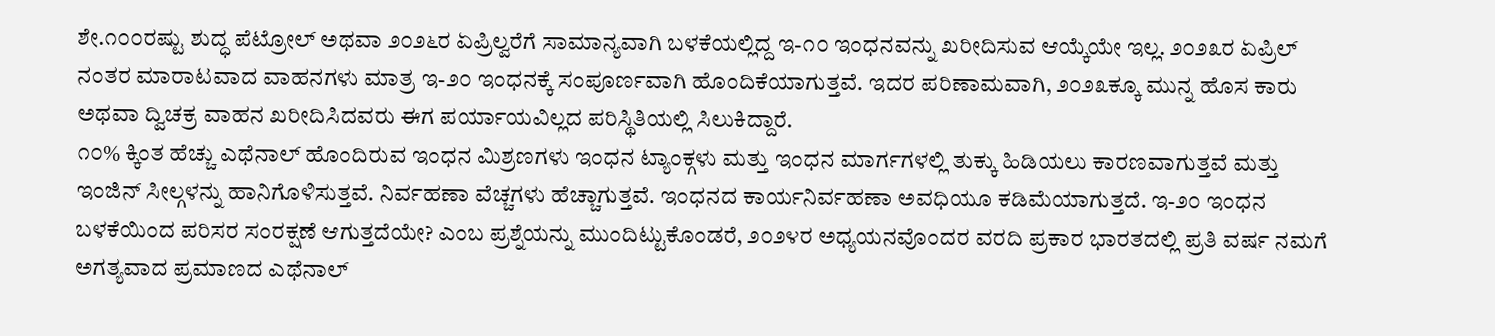ಶೇ.೧೦೦ರಷ್ಟು ಶುದ್ಧ ಪೆಟ್ರೋಲ್ ಅಥವಾ ೨೦೨೬ರ ಏಪ್ರಿಲ್ವರೆಗೆ ಸಾಮಾನ್ಯವಾಗಿ ಬಳಕೆಯಲ್ಲಿದ್ದ ಇ-೧೦ ಇಂಧನವನ್ನು ಖರೀದಿಸುವ ಆಯ್ಕೆಯೇ ಇಲ್ಲ. ೨೦೨೩ರ ಏಪ್ರಿಲ್ ನಂತರ ಮಾರಾಟವಾದ ವಾಹನಗಳು ಮಾತ್ರ ಇ-೨೦ ಇಂಧನಕ್ಕೆ ಸಂಪೂರ್ಣವಾಗಿ ಹೊಂದಿಕೆಯಾಗುತ್ತವೆ. ಇದರ ಪರಿಣಾಮವಾಗಿ, ೨೦೨೩ಕ್ಕೂ ಮುನ್ನ ಹೊಸ ಕಾರು ಅಥವಾ ದ್ವಿಚಕ್ರ ವಾಹನ ಖರೀದಿಸಿದವರು ಈಗ ಪರ್ಯಾಯವಿಲ್ಲದ ಪರಿಸ್ಥಿತಿಯಲ್ಲಿ ಸಿಲುಕಿದ್ದಾರೆ.
೧೦% ಕ್ಕಿಂತ ಹೆಚ್ಚು ಎಥೆನಾಲ್ ಹೊಂದಿರುವ ಇಂಧನ ಮಿಶ್ರಣಗಳು ಇಂಧನ ಟ್ಯಾಂಕ್ಗಳು ಮತ್ತು ಇಂಧನ ಮಾರ್ಗಗಳಲ್ಲಿ ತುಕ್ಕು ಹಿಡಿಯಲು ಕಾರಣವಾಗುತ್ತವೆ ಮತ್ತು ಇಂಜಿನ್ ಸೀಲ್ಗಳನ್ನು ಹಾನಿಗೊಳಿಸುತ್ತವೆ. ನಿರ್ವಹಣಾ ವೆಚ್ಚಗಳು ಹೆಚ್ಚಾಗುತ್ತವೆ. ಇಂಧನದ ಕಾರ್ಯನಿರ್ವಹಣಾ ಅವಧಿಯೂ ಕಡಿಮೆಯಾಗುತ್ತದೆ. ಇ-೨೦ ಇಂಧನ ಬಳಕೆಯಿಂದ ಪರಿಸರ ಸಂರಕ್ಷಣೆ ಆಗುತ್ತದೆಯೇ? ಎಂಬ ಪ್ರಶ್ನೆಯನ್ನು ಮುಂದಿಟ್ಟುಕೊಂಡರೆ, ೨೦೨೪ರ ಅಧ್ಯಯನವೊಂದರ ವರದಿ ಪ್ರಕಾರ ಭಾರತದಲ್ಲಿ ಪ್ರತಿ ವರ್ಷ ನಮಗೆ ಅಗತ್ಯವಾದ ಪ್ರಮಾಣದ ಎಥೆನಾಲ್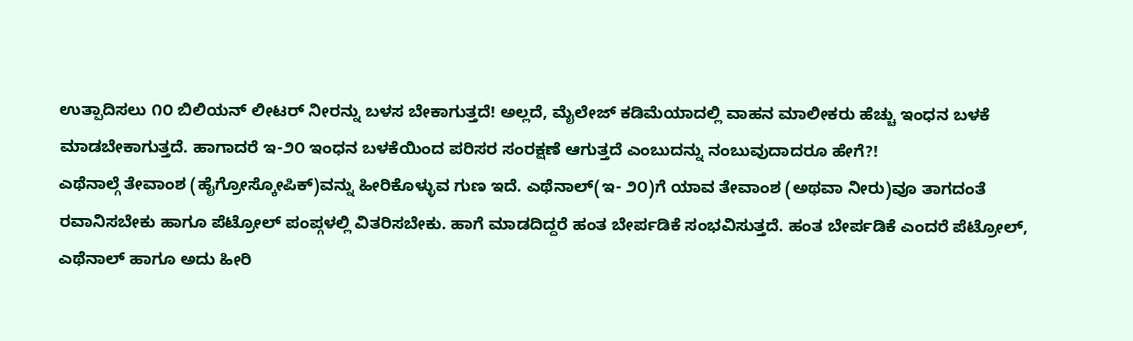ಉತ್ಪಾದಿಸಲು ೧೦ ಬಿಲಿಯನ್ ಲೀಟರ್ ನೀರನ್ನು ಬಳಸ ಬೇಕಾಗುತ್ತದೆ! ಅಲ್ಲದೆ, ಮೈಲೇಜ್ ಕಡಿಮೆಯಾದಲ್ಲಿ ವಾಹನ ಮಾಲೀಕರು ಹೆಚ್ಚು ಇಂಧನ ಬಳಕೆ ಮಾಡಬೇಕಾಗುತ್ತದೆ. ಹಾಗಾದರೆ ಇ-೨೦ ಇಂಧನ ಬಳಕೆಯಿಂದ ಪರಿಸರ ಸಂರಕ್ಷಣೆ ಆಗುತ್ತದೆ ಎಂಬುದನ್ನು ನಂಬುವುದಾದರೂ ಹೇಗೆ?!
ಎಥೆನಾಲ್ಗೆ ತೇವಾಂಶ (ಹೈಗ್ರೋಸ್ಕೋಪಿಕ್)ವನ್ನು ಹೀರಿಕೊಳ್ಳುವ ಗುಣ ಇದೆ. ಎಥೆನಾಲ್(ಇ- ೨೦)ಗೆ ಯಾವ ತೇವಾಂಶ (ಅಥವಾ ನೀರು)ವೂ ತಾಗದಂತೆ ರವಾನಿಸಬೇಕು ಹಾಗೂ ಪೆಟ್ರೋಲ್ ಪಂಪ್ಗಳಲ್ಲಿ ವಿತರಿಸಬೇಕು. ಹಾಗೆ ಮಾಡದಿದ್ದರೆ ಹಂತ ಬೇರ್ಪಡಿಕೆ ಸಂಭವಿಸುತ್ತದೆ. ಹಂತ ಬೇರ್ಪಡಿಕೆ ಎಂದರೆ ಪೆಟ್ರೋಲ್, ಎಥೆನಾಲ್ ಹಾಗೂ ಅದು ಹೀರಿ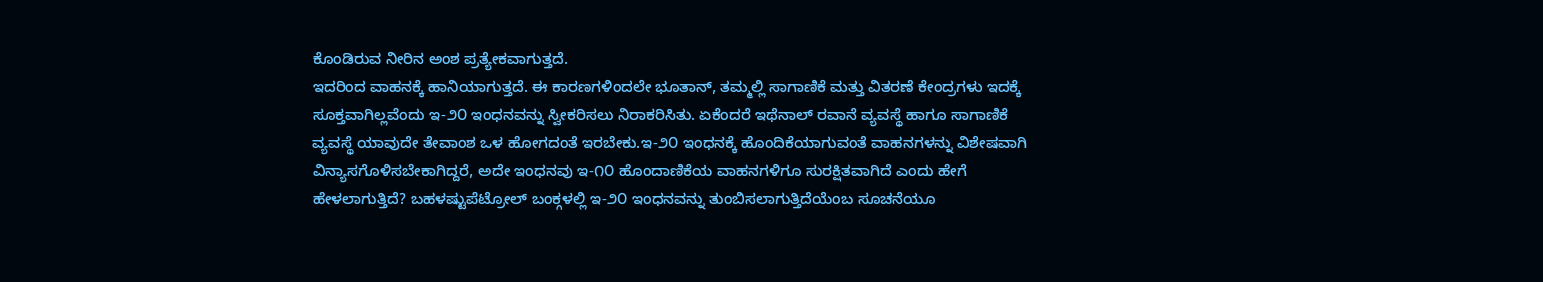ಕೊಂಡಿರುವ ನೀರಿನ ಅಂಶ ಪ್ರತ್ಯೇಕವಾಗುತ್ತದೆ.
ಇದರಿಂದ ವಾಹನಕ್ಕೆ ಹಾನಿಯಾಗುತ್ತದೆ. ಈ ಕಾರಣಗಳಿಂದಲೇ ಭೂತಾನ್, ತಮ್ಮಲ್ಲಿ ಸಾಗಾಣಿಕೆ ಮತ್ತು ವಿತರಣೆ ಕೇಂದ್ರಗಳು ಇದಕ್ಕೆ ಸೂಕ್ತವಾಗಿಲ್ಲವೆಂದು ಇ-೨೦ ಇಂಧನವನ್ನು ಸ್ವೀಕರಿಸಲು ನಿರಾಕರಿಸಿತು. ಏಕೆಂದರೆ ಇಥೆನಾಲ್ ರವಾನೆ ವ್ಯವಸ್ಥೆ ಹಾಗೂ ಸಾಗಾಣಿಕೆ ವ್ಯವಸ್ಥೆ ಯಾವುದೇ ತೇವಾಂಶ ಒಳ ಹೋಗದಂತೆ ಇರಬೇಕು.ಇ-೨೦ ಇಂಧನಕ್ಕೆ ಹೊಂದಿಕೆಯಾಗುವಂತೆ ವಾಹನಗಳನ್ನು ವಿಶೇಷವಾಗಿ ವಿನ್ಯಾಸಗೊಳಿಸಬೇಕಾಗಿದ್ದರೆ, ಅದೇ ಇಂಧನವು ಇ-೧೦ ಹೊಂದಾಣಿಕೆಯ ವಾಹನಗಳಿಗೂ ಸುರಕ್ಷಿತವಾಗಿದೆ ಎಂದು ಹೇಗೆ ಹೇಳಲಾಗುತ್ತಿದೆ? ಬಹಳಷ್ಟುಪೆಟ್ರೋಲ್ ಬಂಕ್ಗಳಲ್ಲಿ ಇ-೨೦ ಇಂಧನವನ್ನು ತುಂಬಿಸಲಾಗುತ್ತಿದೆಯೆಂಬ ಸೂಚನೆಯೂ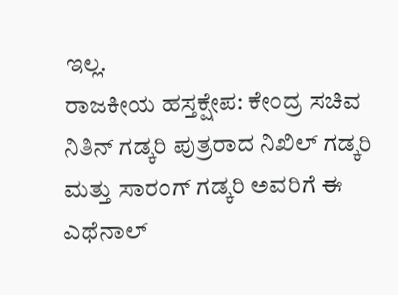ಇಲ್ಲ.
ರಾಜಕೀಯ ಹಸ್ತಕ್ಷೇಪ: ಕೇಂದ್ರ ಸಚಿವ ನಿತಿನ್ ಗಡ್ಕರಿ ಪುತ್ರರಾದ ನಿಖಿಲ್ ಗಡ್ಕರಿ ಮತ್ತು ಸಾರಂಗ್ ಗಡ್ಕರಿ ಅವರಿಗೆ ಈ ಎಥೆನಾಲ್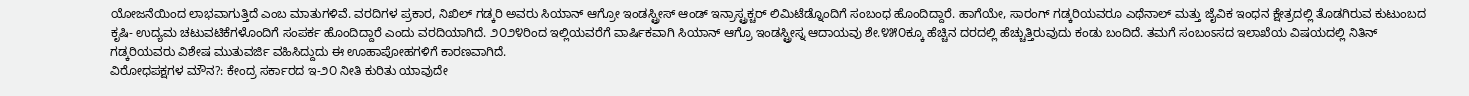ಯೋಜನೆಯಿಂದ ಲಾಭವಾಗುತ್ತಿದೆ ಎಂಬ ಮಾತುಗಳಿವೆ. ವರದಿಗಳ ಪ್ರಕಾರ, ನಿಖಿಲ್ ಗಡ್ಕರಿ ಅವರು ಸಿಯಾನ್ ಆಗ್ರೋ ಇಂಡಸ್ಟ್ರೀಸ್ ಆಂಡ್ ಇನ್ರಾಸ್ಟ್ರಕ್ಚರ್ ಲಿಮಿಟೆಡ್ನೊಂದಿಗೆ ಸಂಬಂಧ ಹೊಂದಿದ್ದಾರೆ. ಹಾಗೆಯೇ, ಸಾರಂಗ್ ಗಡ್ಕರಿಯವರೂ ಎಥೆನಾಲ್ ಮತ್ತು ಜೈವಿಕ ಇಂಧನ ಕ್ಷೇತ್ರದಲ್ಲಿ ತೊಡಗಿರುವ ಕುಟುಂಬದ ಕೃಷಿ- ಉದ್ಯಮ ಚಟುವಟಿಕೆಗಳೊಂದಿಗೆ ಸಂಪರ್ಕ ಹೊಂದಿದ್ದಾರೆ ಎಂದು ವರದಿಯಾಗಿದೆ. ೨೦೨೪ರಿಂದ ಇಲ್ಲಿಯವರೆಗೆ ವಾರ್ಷಿಕವಾಗಿ ಸಿಯಾನ್ ಆಗ್ರೊ ಇಂಡಸ್ಟ್ರೀಸ್ನ ಆದಾಯವು ಶೇ.೪೫೦ಕ್ಕೂ ಹೆಚ್ಚಿನ ದರದಲ್ಲಿ ಹೆಚ್ಚುತ್ತಿರುವುದು ಕಂಡು ಬಂದಿದೆ. ತಮಗೆ ಸಂಬಂಽಸದ ಇಲಾಖೆಯ ವಿಷಯದಲ್ಲಿ ನಿತಿನ್ ಗಡ್ಕರಿಯವರು ವಿಶೇಷ ಮುತುವರ್ಜಿ ವಹಿಸಿದ್ದುದು ಈ ಊಹಾಪೋಹಗಳಿಗೆ ಕಾರಣವಾಗಿದೆ.
ವಿರೋಧಪಕ್ಷಗಳ ಮೌನ?: ಕೇಂದ್ರ ಸರ್ಕಾರದ ಇ-೨೦ ನೀತಿ ಕುರಿತು ಯಾವುದೇ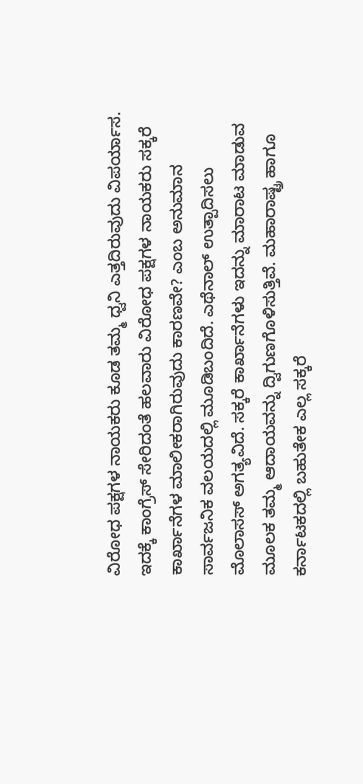ವಿರೋಧ ಪಕ್ಷಗಳ ನಾಯಕರು ಕೂಡ ತಮ್ಮ ಧ್ವನಿ ಎತ್ತದಿರುವುದು ವಿಪರ್ಯಾಸ. ಇದಕ್ಕೆ ಕಾಂಗ್ರೆಸ್ ಸೇರಿದಂತೆ ಹಲವಾರು ವಿರೋಧ ಪಕ್ಷಗಳ ನಾಯಕರು ಸಕ್ಕರೆ ಕಾರ್ಖಾನೆಗಳ ಮಾಲೀಕರಾಗಿರುವುದು ಕಾರಣವೇ? ಎಂಬ ಅನುಮಾನ ಸಾರ್ವಜನಿಕ ವಲಯದಲ್ಲಿ ಮೂಡಿಬಂದಿದೆ. ಎಥೆನಾಲ್ ಉತ್ಪಾದಿಸಲು ಮೊಲಾಸಸ್ ಅಗತ್ಯವಿದೆ. ಸಕ್ಕರೆ ಕಾರ್ಖಾನೆಗಳು ಇದನ್ನು ಮಾರಾಟ ಮಾಡುವ ಮೂಲಕ ತಮ್ಮ ಆದಾಯವನ್ನು ದ್ವಿಗುಣಗೊಳಿಸುತ್ತಿವೆ. ಮಹಾರಾಷ್ಟ್ರ ಹಾಗೂ ಕರ್ನಾಟಕದಲ್ಲಿ ಬಹುತೇಕ ಎಲ್ಲ ಸಕ್ಕರೆ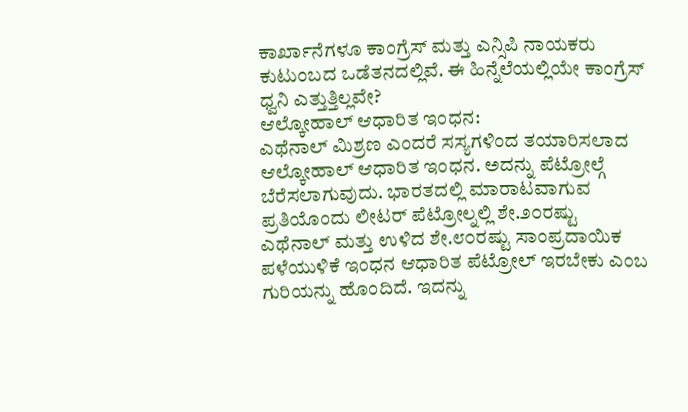ಕಾರ್ಖಾನೆಗಳೂ ಕಾಂಗ್ರೆಸ್ ಮತ್ತು ಎನ್ಸಿಪಿ ನಾಯಕರು ಕುಟುಂಬದ ಒಡೆತನದಲ್ಲಿವೆ. ಈ ಹಿನ್ನೆಲೆಯಲ್ಲಿಯೇ ಕಾಂಗ್ರೆಸ್ ಧ್ವನಿ ಎತ್ತುತ್ತಿಲ್ಲವೇ?
ಆಲ್ಕೋಹಾಲ್ ಆಧಾರಿತ ಇಂಧನ:
ಎಥೆನಾಲ್ ಮಿಶ್ರಣ ಎಂದರೆ ಸಸ್ಯಗಳಿಂದ ತಯಾರಿಸಲಾದ ಆಲ್ಕೋಹಾಲ್ ಆಧಾರಿತ ಇಂಧನ. ಅದನ್ನು ಪೆಟ್ರೋಲ್ಗೆ ಬೆರೆಸಲಾಗುವುದು. ಭಾರತದಲ್ಲಿ ಮಾರಾಟವಾಗುವ ಪ್ರತಿಯೊಂದು ಲೀಟರ್ ಪೆಟ್ರೋಲ್ನಲ್ಲಿ ಶೇ.೨೦ರಷ್ಟು ಎಥೆನಾಲ್ ಮತ್ತು ಉಳಿದ ಶೇ.೮೦ರಷ್ಟು ಸಾಂಪ್ರದಾಯಿಕ ಪಳೆಯುಳಿಕೆ ಇಂಧನ ಆಧಾರಿತ ಪೆಟ್ರೋಲ್ ಇರಬೇಕು ಎಂಬ ಗುರಿಯನ್ನು ಹೊಂದಿದೆ. ಇದನ್ನು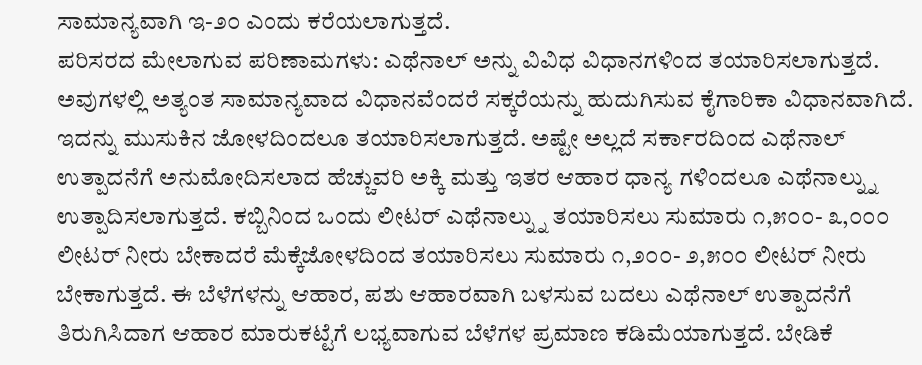ಸಾಮಾನ್ಯವಾಗಿ ಇ-೨೦ ಎಂದು ಕರೆಯಲಾಗುತ್ತದೆ.
ಪರಿಸರದ ಮೇಲಾಗುವ ಪರಿಣಾಮಗಳು: ಎಥೆನಾಲ್ ಅನ್ನು ವಿವಿಧ ವಿಧಾನಗಳಿಂದ ತಯಾರಿಸಲಾಗುತ್ತದೆ. ಅವುಗಳಲ್ಲಿ ಅತ್ಯಂತ ಸಾಮಾನ್ಯವಾದ ವಿಧಾನವೆಂದರೆ ಸಕ್ಕರೆಯನ್ನು ಹುದುಗಿಸುವ ಕೈಗಾರಿಕಾ ವಿಧಾನವಾಗಿದೆ. ಇದನ್ನು ಮುಸುಕಿನ ಜೋಳದಿಂದಲೂ ತಯಾರಿಸಲಾಗುತ್ತದೆ. ಅಷ್ಟೇ ಅಲ್ಲದೆ ಸರ್ಕಾರದಿಂದ ಎಥೆನಾಲ್ ಉತ್ಪಾದನೆಗೆ ಅನುಮೋದಿಸಲಾದ ಹೆಚ್ಚುವರಿ ಅಕ್ಕಿ ಮತ್ತು ಇತರ ಆಹಾರ ಧಾನ್ಯ ಗಳಿಂದಲೂ ಎಥೆನಾಲ್ನ್ನು ಉತ್ಪಾದಿಸಲಾಗುತ್ತದೆ. ಕಬ್ಬಿನಿಂದ ಒಂದು ಲೀಟರ್ ಎಥೆನಾಲ್ನ್ನು ತಯಾರಿಸಲು ಸುಮಾರು ೧,೫೦೦- ೩,೦೦೦ ಲೀಟರ್ ನೀರು ಬೇಕಾದರೆ ಮೆಕ್ಕೆಜೋಳದಿಂದ ತಯಾರಿಸಲು ಸುಮಾರು ೧,೨೦೦- ೨,೫೦೦ ಲೀಟರ್ ನೀರು ಬೇಕಾಗುತ್ತದೆ. ಈ ಬೆಳೆಗಳನ್ನು ಆಹಾರ, ಪಶು ಆಹಾರವಾಗಿ ಬಳಸುವ ಬದಲು ಎಥೆನಾಲ್ ಉತ್ಪಾದನೆಗೆ ತಿರುಗಿಸಿದಾಗ ಆಹಾರ ಮಾರುಕಟ್ಟೆಗೆ ಲಭ್ಯವಾಗುವ ಬೆಳೆಗಳ ಪ್ರಮಾಣ ಕಡಿಮೆಯಾಗುತ್ತದೆ. ಬೇಡಿಕೆ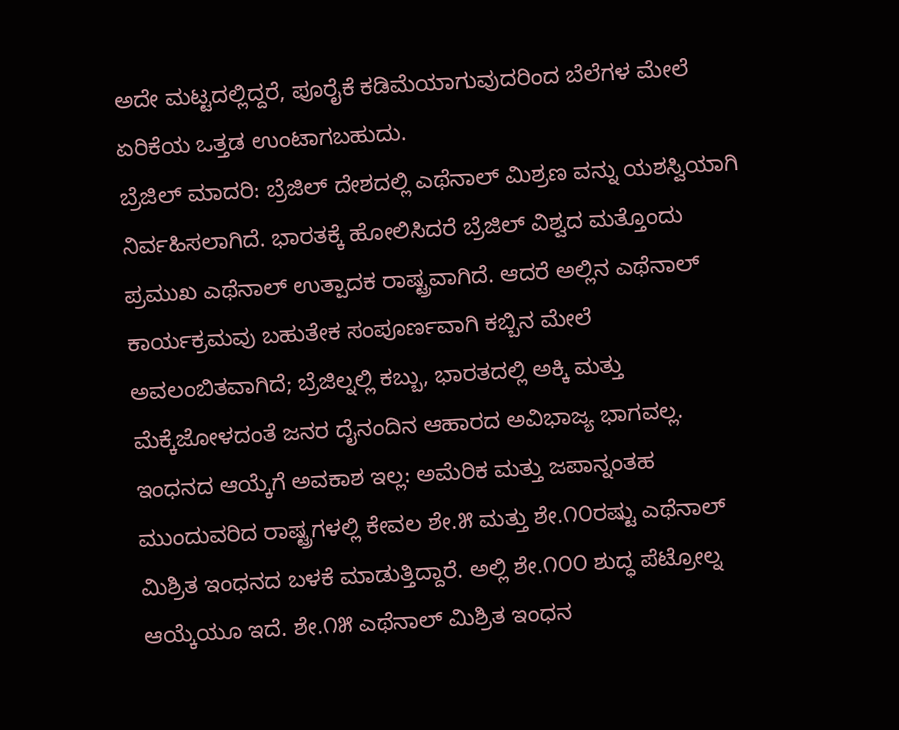ಅದೇ ಮಟ್ಟದಲ್ಲಿದ್ದರೆ, ಪೂರೈಕೆ ಕಡಿಮೆಯಾಗುವುದರಿಂದ ಬೆಲೆಗಳ ಮೇಲೆ ಏರಿಕೆಯ ಒತ್ತಡ ಉಂಟಾಗಬಹುದು.
ಬ್ರೆಜಿಲ್ ಮಾದರಿ: ಬ್ರೆಜಿಲ್ ದೇಶದಲ್ಲಿ ಎಥೆನಾಲ್ ಮಿಶ್ರಣ ವನ್ನು ಯಶಸ್ವಿಯಾಗಿ ನಿರ್ವಹಿಸಲಾಗಿದೆ. ಭಾರತಕ್ಕೆ ಹೋಲಿಸಿದರೆ ಬ್ರೆಜಿಲ್ ವಿಶ್ವದ ಮತ್ತೊಂದು ಪ್ರಮುಖ ಎಥೆನಾಲ್ ಉತ್ಪಾದಕ ರಾಷ್ಟ್ರವಾಗಿದೆ. ಆದರೆ ಅಲ್ಲಿನ ಎಥೆನಾಲ್ ಕಾರ್ಯಕ್ರಮವು ಬಹುತೇಕ ಸಂಪೂರ್ಣವಾಗಿ ಕಬ್ಬಿನ ಮೇಲೆ ಅವಲಂಬಿತವಾಗಿದೆ; ಬ್ರೆಜಿಲ್ನಲ್ಲಿ ಕಬ್ಬು, ಭಾರತದಲ್ಲಿ ಅಕ್ಕಿ ಮತ್ತು ಮೆಕ್ಕೆಜೋಳದಂತೆ ಜನರ ದೈನಂದಿನ ಆಹಾರದ ಅವಿಭಾಜ್ಯ ಭಾಗವಲ್ಲ.
ಇಂಧನದ ಆಯ್ಕೆಗೆ ಅವಕಾಶ ಇಲ್ಲ: ಅಮೆರಿಕ ಮತ್ತು ಜಪಾನ್ನಂತಹ ಮುಂದುವರಿದ ರಾಷ್ಟ್ರಗಳಲ್ಲಿ ಕೇವಲ ಶೇ.೫ ಮತ್ತು ಶೇ.೧೦ರಷ್ಟು ಎಥೆನಾಲ್ ಮಿಶ್ರಿತ ಇಂಧನದ ಬಳಕೆ ಮಾಡುತ್ತಿದ್ದಾರೆ. ಅಲ್ಲಿ ಶೇ.೧೦೦ ಶುದ್ಧ ಪೆಟ್ರೋಲ್ನ ಆಯ್ಕೆಯೂ ಇದೆ. ಶೇ.೧೫ ಎಥೆನಾಲ್ ಮಿಶ್ರಿತ ಇಂಧನ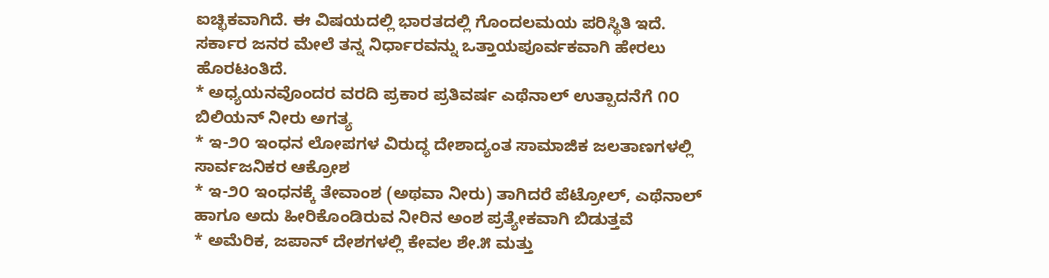ಐಚ್ಛಿಕವಾಗಿದೆ. ಈ ವಿಷಯದಲ್ಲಿ ಭಾರತದಲ್ಲಿ ಗೊಂದಲಮಯ ಪರಿಸ್ಥಿತಿ ಇದೆ. ಸರ್ಕಾರ ಜನರ ಮೇಲೆ ತನ್ನ ನಿರ್ಧಾರವನ್ನು ಒತ್ತಾಯಪೂರ್ವಕವಾಗಿ ಹೇರಲು ಹೊರಟಂತಿದೆ.
* ಅಧ್ಯಯನವೊಂದರ ವರದಿ ಪ್ರಕಾರ ಪ್ರತಿವರ್ಷ ಎಥೆನಾಲ್ ಉತ್ಪಾದನೆಗೆ ೧೦ ಬಿಲಿಯನ್ ನೀರು ಅಗತ್ಯ
* ಇ-೨೦ ಇಂಧನ ಲೋಪಗಳ ವಿರುದ್ಧ ದೇಶಾದ್ಯಂತ ಸಾಮಾಜಿಕ ಜಲತಾಣಗಳಲ್ಲಿ ಸಾರ್ವಜನಿಕರ ಆಕ್ರೋಶ
* ಇ-೨೦ ಇಂಧನಕ್ಕೆ ತೇವಾಂಶ (ಅಥವಾ ನೀರು) ತಾಗಿದರೆ ಪೆಟ್ರೋಲ್, ಎಥೆನಾಲ್ ಹಾಗೂ ಅದು ಹೀರಿಕೊಂಡಿರುವ ನೀರಿನ ಅಂಶ ಪ್ರತ್ಯೇಕವಾಗಿ ಬಿಡುತ್ತವೆ
* ಅಮೆರಿಕ, ಜಪಾನ್ ದೇಶಗಳಲ್ಲಿ ಕೇವಲ ಶೇ.೫ ಮತ್ತು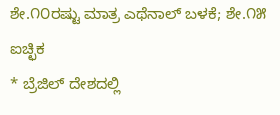ಶೇ.೧೦ರಷ್ಟು ಮಾತ್ರ ಎಥೆನಾಲ್ ಬಳಕೆ; ಶೇ.೧೫ ಐಚ್ಛಿಕ
* ಬ್ರೆಜಿಲ್ ದೇಶದಲ್ಲಿ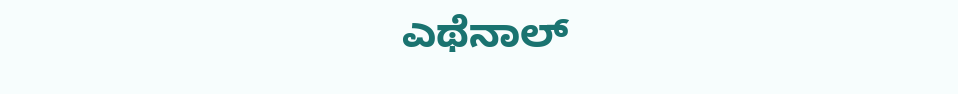ಎಥೆನಾಲ್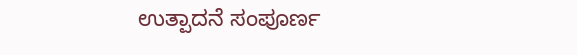ಉತ್ಪಾದನೆ ಸಂಪೂರ್ಣ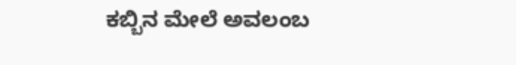ಕಬ್ಬಿನ ಮೇಲೆ ಅವಲಂಬ